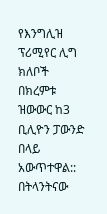የእንግሊዝ ፕሪሚየር ሊግ ክለቦች በክረምቱ ዝውውር ከ3 ቢሊዮን ፓውንድ በላይ አውጥተዋል::
በትላንትናው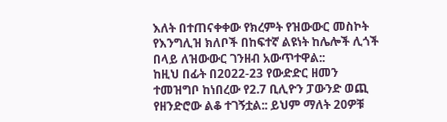እለት በተጠናቀቀው የክረምት የዝውውር መስኮት የእንግሊዝ ክለቦች በከፍተኛ ልዩነት ከሌሎች ሊጎች በላይ ለዝውውር ገንዘብ አውጥተዋል::
ከዚህ በፊት በ2022-23 የውድድር ዘመን ተመዝግቦ ከነበረው የ2.7 ቢሊዮን ፓውንድ ወጪ የዘንድሮው ልቆ ተገኝቷል:: ይህም ማለት 20ዎቹ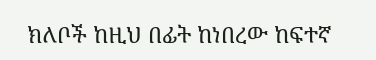ክለቦች ከዚህ በፊት ከነበረው ከፍተኛ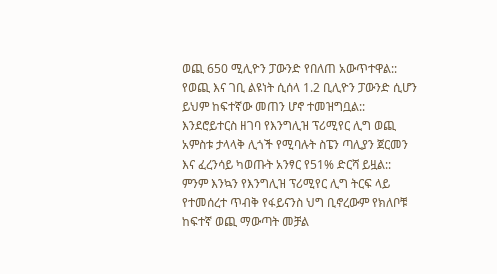ወጪ 650 ሚሊዮን ፓውንድ የበለጠ አውጥተዋል::
የወጪ እና ገቢ ልዩነት ሲሰላ 1.2 ቢሊዮን ፓውንድ ሲሆን ይህም ከፍተኛው መጠን ሆኖ ተመዝግቧል::
እንደሮይተርስ ዘገባ የእንግሊዝ ፕሪሚየር ሊግ ወጪ አምስቱ ታላላቅ ሊጎች የሚባሉት ስፔን ጣሊያን ጀርመን እና ፈረንሳይ ካወጡት አንፃር የ51% ድርሻ ይዟል::
ምንም እንኳን የእንግሊዝ ፕሪሚየር ሊግ ትርፍ ላይ የተመሰረተ ጥብቅ የፋይናንስ ህግ ቢኖረውም የክለቦቹ ከፍተኛ ወጪ ማውጣት መቻል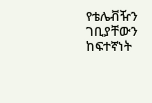የቴሌቭዥን ገቢያቸውን ከፍተኛነት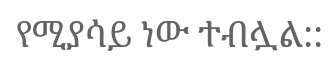የሚያሳይ ነው ተብሏል::